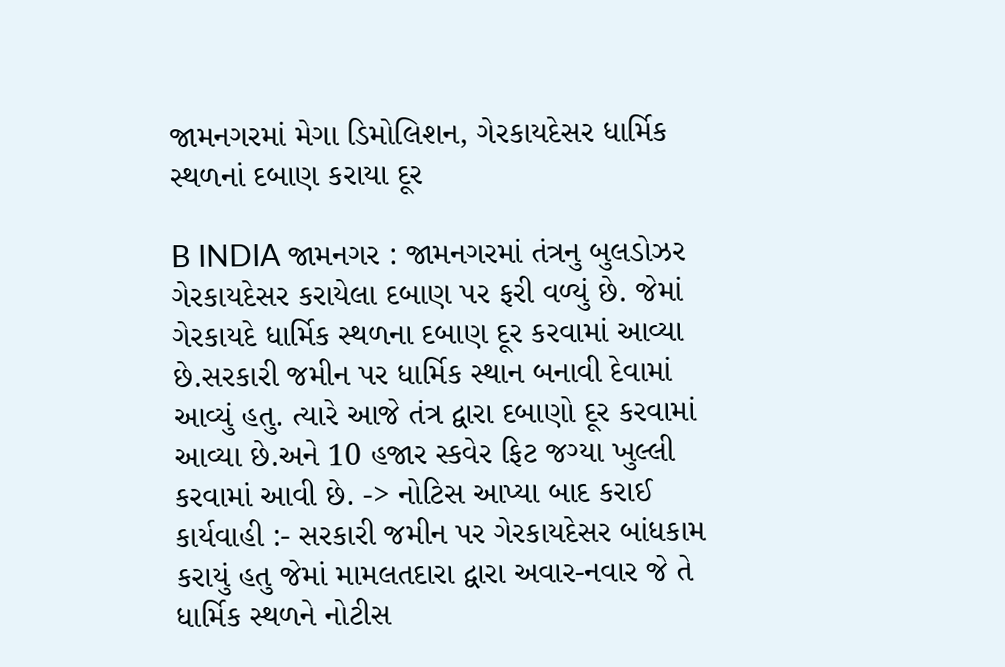જામનગરમાં મેગા ડિમોલિશન, ગેરકાયદેસર ધાર્મિક સ્થળનાં દબાણ કરાયા દૂર

B INDIA જામનગર : જામનગરમાં તંત્રનુ બુલડોઝર ગેરકાયદેસર કરાયેલા દબાણ પર ફરી વળ્યું છે. જેમાં ગેરકાયદે ધાર્મિક સ્થળના દબાણ દૂર કરવામાં આવ્યા છે.સરકારી જમીન પર ધાર્મિક સ્થાન બનાવી દેવામાં આવ્યું હતુ. ત્યારે આજે તંત્ર દ્વારા દબાણો દૂર કરવામાં આવ્યા છે.અને 10 હજાર સ્કવેર ફિટ જગ્યા ખુલ્લી કરવામાં આવી છે. -> નોટિસ આપ્યા બાદ કરાઈ કાર્યવાહી :- સરકારી જમીન પર ગેરકાયદેસર બાંધકામ કરાયું હતુ જેમાં મામલતદારા દ્વારા અવાર-નવાર જે તે ધાર્મિક સ્થળને નોટીસ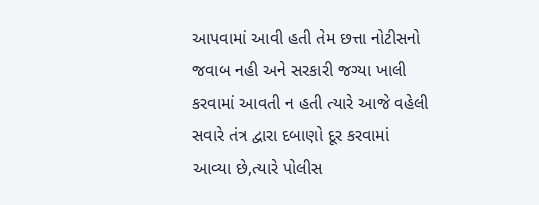આપવામાં આવી હતી તેમ છત્તા નોટીસનો જવાબ નહી અને સરકારી જગ્યા ખાલી કરવામાં આવતી ન હતી ત્યારે આજે વહેલી સવારે તંત્ર દ્વારા દબાણો દૂર કરવામાં આવ્યા છે,ત્યારે પોલીસ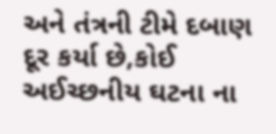અને તંત્રની ટીમે દબાણ દૂર કર્યા છે,કોઈ અઈચ્છનીય ઘટના ના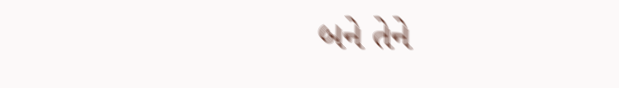બને તેને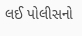લઈ પોલીસનો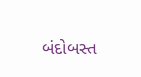બંદોબસ્ત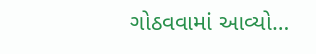ગોઠવવામાં આવ્યો…